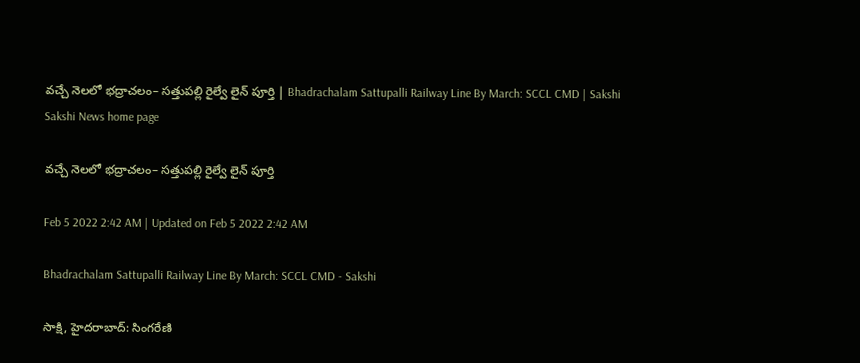వచ్చే నెలలో భద్రాచలం– సత్తుపల్లి రైల్వే లైన్‌ పూర్తి | Bhadrachalam Sattupalli Railway Line By March: SCCL CMD | Sakshi
Sakshi News home page

వచ్చే నెలలో భద్రాచలం– సత్తుపల్లి రైల్వే లైన్‌ పూర్తి

Feb 5 2022 2:42 AM | Updated on Feb 5 2022 2:42 AM

Bhadrachalam Sattupalli Railway Line By March: SCCL CMD - Sakshi

సాక్షి, హైదరాబాద్‌: సింగరేణి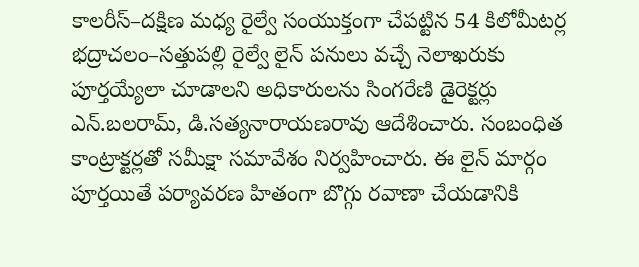కాలరీస్‌–దక్షిణ మధ్య రైల్వే సంయుక్తంగా చేపట్టిన 54 కిలోమీటర్ల భద్రాచలం–సత్తుపల్లి రైల్వే లైన్‌ పనులు వచ్చే నెలాఖరుకు పూర్తయ్యేలా చూడాలని అధికారులను సింగరేణి డైరెక్టర్లు ఎన్‌.బలరామ్, డి.సత్యనారాయణరావు ఆదేశించారు. సంబంధిత కాంట్రాక్టర్లతో సమీక్షా సమావేశం నిర్వహించారు. ఈ లైన్‌ మార్గం పూర్తయితే పర్యావరణ హితంగా బొగ్గు రవాణా చేయడానికి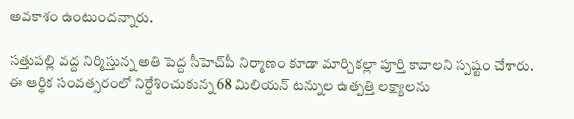అవకాశం ఉంటుందన్నారు.

సత్తుపల్లి వద్ద నిర్మిస్తున్న అతి పెద్ద సీహెచ్‌పీ నిర్మాణం కూడా మార్చికల్లా పూర్తి కావాలని స్పష్టం చేశారు. ఈ ఆర్థిక సంవత్సరంలో నిర్దేశించుకున్న 68 మిలియన్‌ టన్నుల ఉత్పత్తి లక్ష్యాలను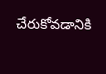చేరుకోవడానికి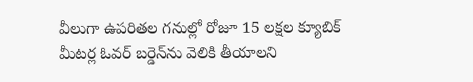వీలుగా ఉపరితల గనుల్లో రోజూ 15 లక్షల క్యూబిక్‌ మీటర్ల ఓవర్‌ బర్డెన్‌ను వెలికి తీయాలని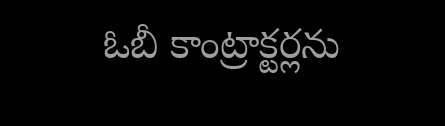ఓబీ కాంట్రాక్టర్లను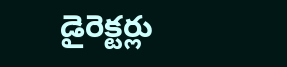డైరెక్టర్లు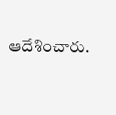ఆదేశించారు.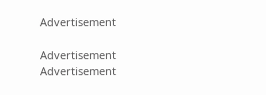Advertisement

Advertisement
Advertisement